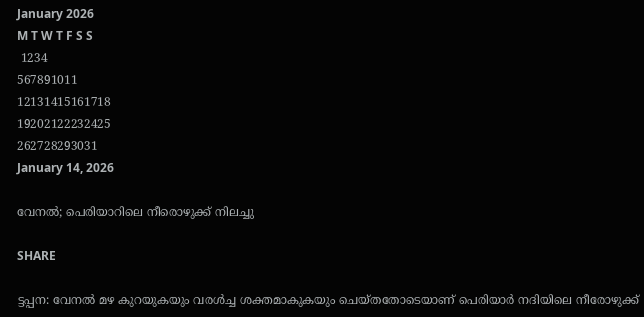January 2026
M T W T F S S
 1234
567891011
12131415161718
19202122232425
262728293031
January 14, 2026

വേനല്‍; പെരിയാറിലെ നീരൊഴുക്ക് നിലച്ചു

SHARE

ട്ടപ്പന: വേനല്‍ മഴ കുറയുകയും വരള്‍ച്ച ശക്തമാകുകയും ചെയ്തതോടെയാണ് പെരിയാർ നദിയിലെ നീരോഴുക്ക്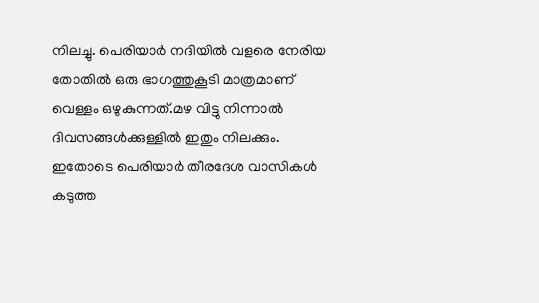നിലച്ചു. പെരിയാർ നദിയില്‍ വളരെ നേരിയ തോതില്‍ ഒരു ഭാഗത്തുകൂടി മാത്രമാണ് വെള്ളം ഒഴുകുന്നത്.മഴ വിട്ടു നിന്നാല്‍ ദിവസങ്ങള്‍ക്കുള്ളില്‍ ഇതും നിലക്കും. ഇതോടെ പെരിയാർ തീരദേശ വാസികള്‍ കടുത്ത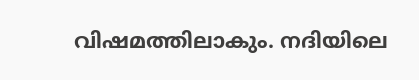വിഷമത്തിലാകും. നദിയിലെ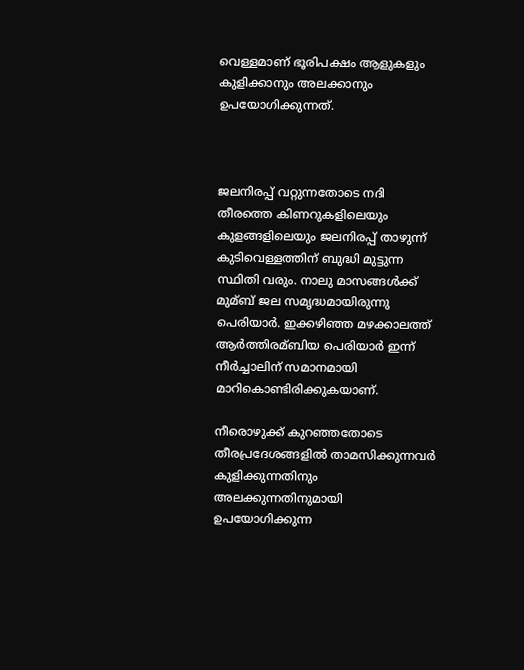വെള്ളമാണ് ഭൂരിപക്ഷം ആളുകളും കുളിക്കാനും അലക്കാനും ഉപയോഗിക്കുന്നത്.



ജലനിരപ്പ് വറ്റുന്നതോടെ നദി തീരത്തെ കിണറുകളിലെയും കുളങ്ങളിലെയും ജലനിരപ്പ് താഴുന്ന് കുടിവെള്ളത്തിന് ബുദ്ധി മുട്ടുന്ന സ്ഥിതി വരും. നാലു മാസങ്ങള്‍ക്ക് മുമ്ബ് ജല സമൃദ്ധമായിരുന്നു പെരിയാർ. ഇക്കഴിഞ്ഞ മഴക്കാലത്ത് ആർത്തിരമ്ബിയ പെരിയാർ ഇന്ന് നീർച്ചാലിന് സമാനമായി മാറികൊണ്ടിരിക്കുകയാണ്.

നീരൊഴുക്ക് കുറഞ്ഞതോടെ തീരപ്രദേശങ്ങളില്‍ താമസിക്കുന്നവർ കുളിക്കുന്നതിനും അലക്കുന്നതിനുമായി ഉപയോഗിക്കുന്ന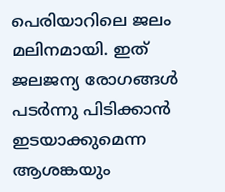പെരിയാറിലെ ജലം മലിനമായി. ഇത് ജലജന്യ രോഗങ്ങള്‍ പടർന്നു പിടിക്കാൻ ഇടയാക്കുമെന്ന ആശങ്കയും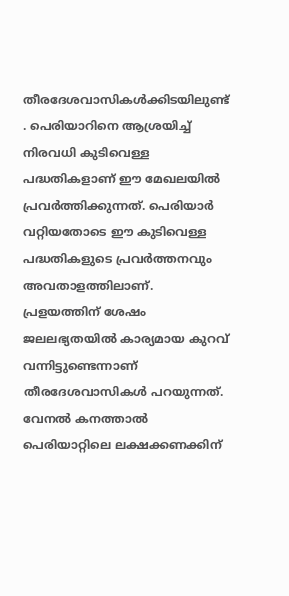തീരദേശവാസികള്‍ക്കിടയിലുണ്ട് . പെരിയാറിനെ ആശ്രയിച്ച്‌ നിരവധി കുടിവെള്ള പദ്ധതികളാണ് ഈ മേഖലയില്‍ പ്രവർത്തിക്കുന്നത്. പെരിയാർ വറ്റിയതോടെ ഈ കുടിവെള്ള പദ്ധതികളുടെ പ്രവർത്തനവും അവതാളത്തിലാണ്. പ്രളയത്തിന് ശേഷം ജലലഭ്യതയില്‍ കാര്യമായ കുറവ് വന്നിട്ടുണ്ടെന്നാണ് തീരദേശവാസികള്‍ പറയുന്നത്. വേനല്‍ കനത്താല്‍ പെരിയാറ്റിലെ ലക്ഷക്കണക്കിന്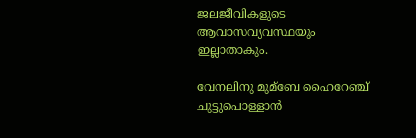ജലജീവികളുടെ ആവാസവ്യവസ്ഥയും ഇല്ലാതാകും.

വേനലിനു മുമ്ബേ ഹൈറേഞ്ച് ചുട്ടുപൊള്ളാന്‍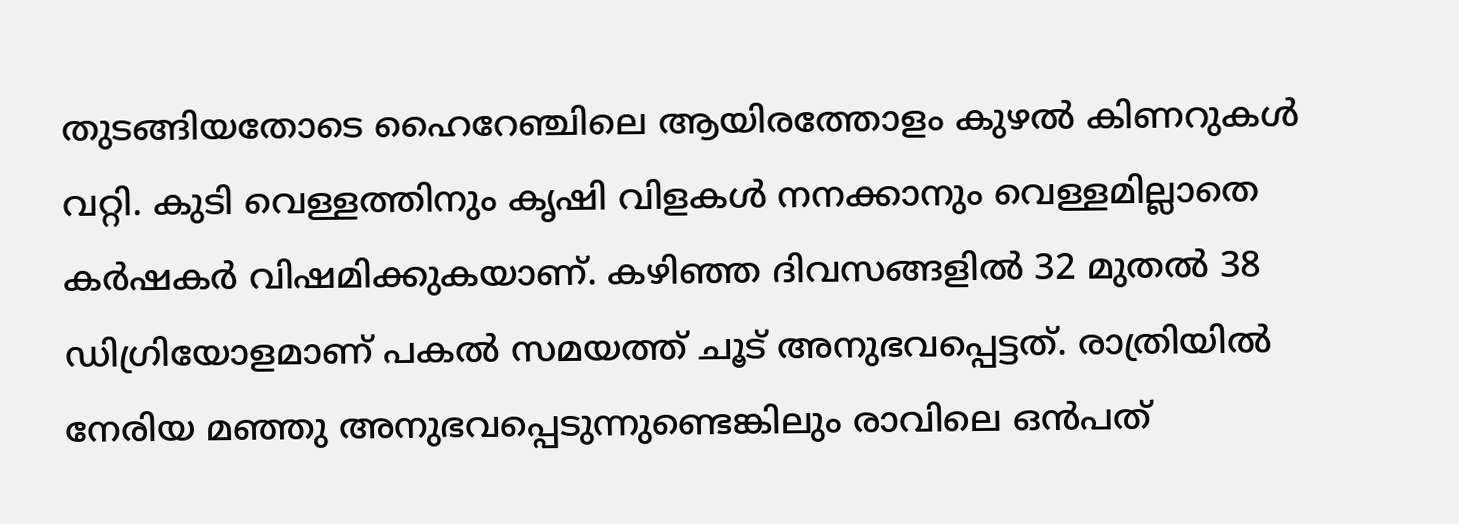തുടങ്ങിയതോടെ ഹൈറേഞ്ചിലെ ആയിരത്തോളം കുഴല്‍ കിണറുകള്‍ വറ്റി. കുടി വെള്ളത്തിനും കൃഷി വിളകള്‍ നനക്കാനും വെള്ളമില്ലാതെ കർഷകർ വിഷമിക്കുകയാണ്. കഴിഞ്ഞ ദിവസങ്ങളില്‍ 32 മുതല്‍ 38 ഡിഗ്രിയോളമാണ് പകല്‍ സമയത്ത് ചൂട് അനുഭവപ്പെട്ടത്. രാത്രിയില്‍ നേരിയ മഞ്ഞു അനുഭവപ്പെടുന്നുണ്ടെങ്കിലും രാവിലെ ഒന്‍പത്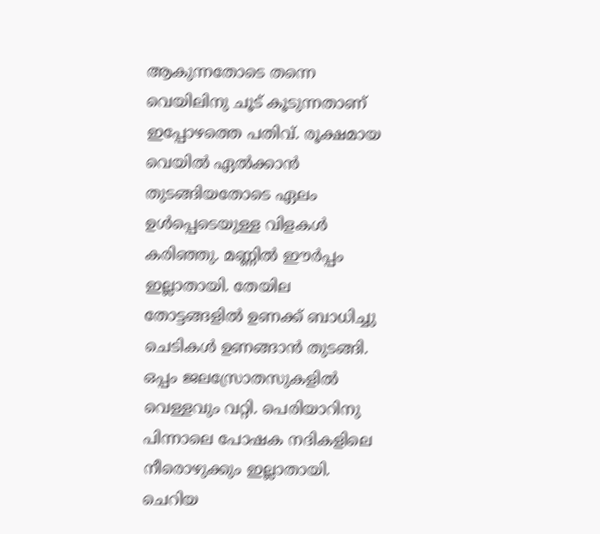ആകുന്നതോടെ തന്നെ വെയിലിനു ചൂട് കൂടുന്നതാണ് ഇപ്പോഴത്തെ പതിവ്. രൂക്ഷമായ വെയില്‍ ഏല്‍ക്കാന്‍ തുടങ്ങിയതോടെ ഏലം ഉള്‍പ്പെടെയുള്ള വിളകള്‍ കരിഞ്ഞു. മണ്ണില്‍ ഈര്‍പ്പം ഇല്ലാതായി. തേയില തോട്ടങ്ങളില്‍ ഉണക്ക് ബാധിച്ചു ചെടികള്‍ ഉണങ്ങാൻ തുടങ്ങി. ഒപ്പം ജലസ്രോതസുകളില്‍ വെള്ളവും വറ്റി. പെരിയാറിനു പിന്നാലെ പോഷക നദികളിലെ നീരൊഴുക്കും ഇല്ലാതായി. ചെറിയ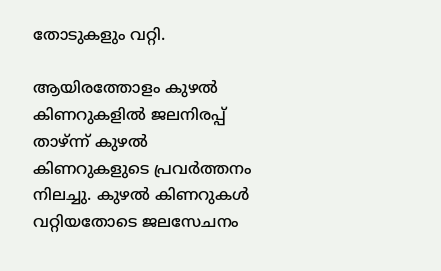തോടുകളും വറ്റി.

ആയിരത്തോളം കുഴല്‍ കിണറുകളില്‍ ജലനിരപ്പ് താഴ്ന്ന് കുഴല്‍ കിണറുകളുടെ പ്രവർത്തനം നിലച്ചു. കുഴല്‍ കിണറുകള്‍ വറ്റിയതോടെ ജലസേചനം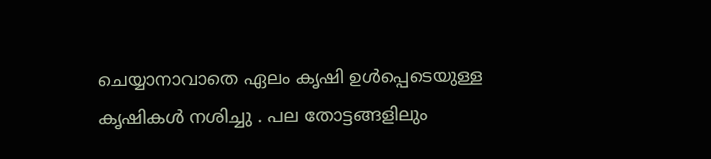ചെയ്യാനാവാതെ ഏലം കൃഷി ഉള്‍പ്പെടെയുള്ള കൃഷികള്‍ നശിച്ചു . പല തോട്ടങ്ങളിലും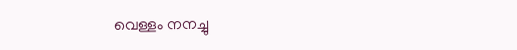വെള്ളം നനച്ചു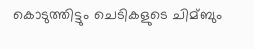കൊടുത്തിട്ടും ചെടികളുടെ ചിമ്ബും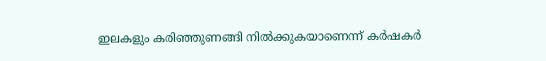ഇലകളും കരിഞ്ഞുണങ്ങി നില്‍ക്കുകയാണെന്ന് കര്‍ഷകര്‍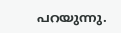പറയുന്നു.